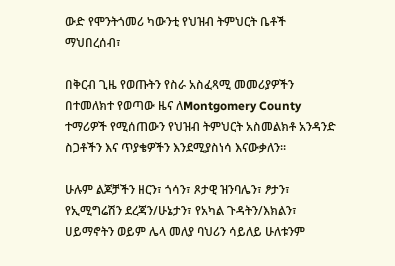ውድ የሞንትጎመሪ ካውንቲ የህዝብ ትምህርት ቤቶች ማህበረሰብ፣

በቅርብ ጊዜ የወጡትን የስራ አስፈጻሚ መመሪያዎችን በተመለክተ የወጣው ዜና ለMontgomery County ተማሪዎች የሚሰጠውን የህዝብ ትምህርት አስመልክቶ አንዳንድ ስጋቶችን እና ጥያቄዎችን እንደሚያስነሳ እናውቃለን።

ሁሉም ልጆቻችን ዘርን፣ ጎሳን፣ ጾታዊ ዝንባሌን፣ ፆታን፣ የኢሚግሬሽን ደረጃን/ሁኔታን፣ የአካል ጉዳትን/እክልን፣ ሀይማኖትን ወይም ሌላ መለያ ባህሪን ሳይለይ ሁለቱንም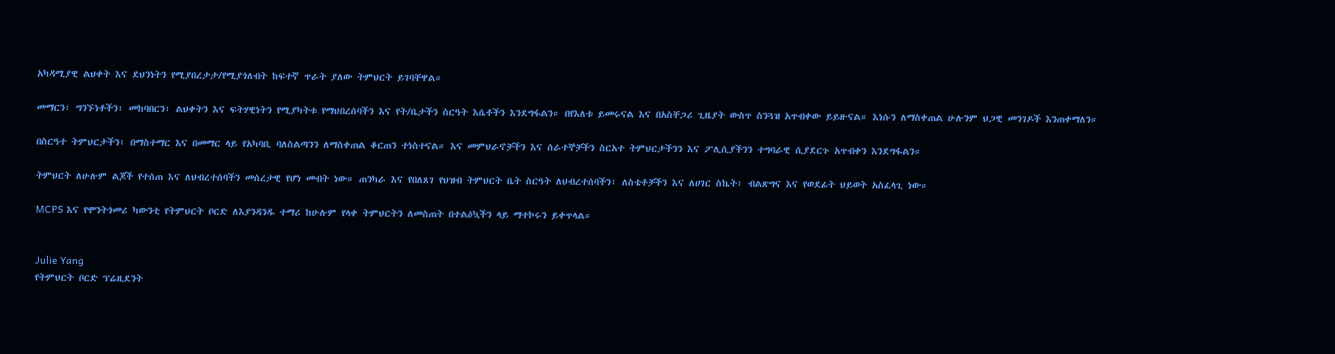አካዳሚያዊ ልህቀት እና ደህንነትን የሚያበረታታ/የሚያጎለብት ከፍተኛ ጥራት ያለው ትምህርት ይገባቸዋል።

መማርን፣ ግንኙነቶችን፣ መከባበርን፣ ልህቀትን እና ፍትሃዊነትን የሚያካትቱ የማህበረሰባችን እና የት/ቤታችን ስርዓት እሴቶችን እንደግፋልን። በየእለቱ ይመሩናል እና በአስቸጋሪ ጊዜያት ውስጥ ስንጓዝ አጥብቀው ይይዙናል። እነሱን ለማስቀጠል ሁሉንም ህጋዊ መንገዶች እንጠቀማለን።

በስርዓተ ትምህርታችን፣ በማስተማር እና በመማር ላይ የአካባቢ ባለስልጣንን ለማስቀጠል ቆርጠን ተነስተናል። እና መምህራኖቻችን እና ሰራተኞቻችን ስርአተ ትምህርታችንን እና ፖሊሲያችንን ተግባራዊ ሲያደርጉ አጥብቀን እንደግፋልን።

ትምህርት ለሁሉም ልጆች የተሰጠ እና ለህብረተሰባችን መሰረታዊ የሆነ መብት ነው። ጠንካራ እና የበለጸገ የህዝብ ትምህርት ቤት ስርዓት ለህብረተሰባችን፣ ለስቴቶቻችን እና ለሀገር ስኬት፣ ብልጽግና እና የወደፊት ህይወት አስፈላጊ ነው።

MCPS እና የሞንትጎመሪ ካውንቲ የትምህርት ቦርድ ለእያንዳንዱ ተማሪ ከሁሉም የላቀ ትምህርትን ለመስጠት በተልዕኳችን ላይ ማተኮሩን ይቀጥላል።


Julie Yang
የትምህርት ቦርድ ፕሬዚደንት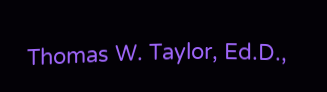Thomas W. Taylor, Ed.D.,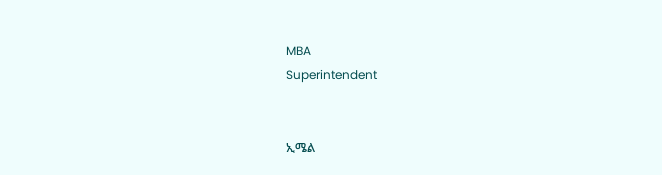MBA
Superintendent


ኢሜል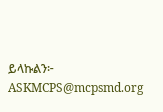ይላኩልን፦ ASKMCPS@mcpsmd.org